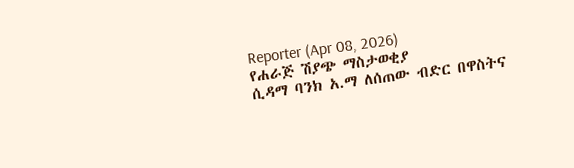Reporter (Apr 08, 2026)
የሐራጅ ሽያጭ ማስታወቂያ
ሲዳማ ባንክ አ.ማ ለሰጠው ብድር በዋስትና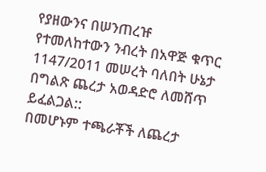የያዘውንና በሠንጠረዡ የተመለከተውን ንብረት በአዋጅ ቁጥር 1147/2011 መሠረት ባለበት ሁኔታ በግልጽ ጨረታ አወዳድሮ ለመሸጥ ይፈልጋል::
በመሆኑም ተጫራቾች ለጨረታ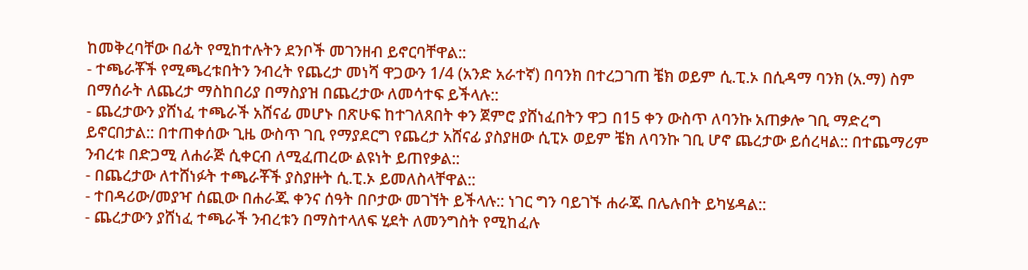ከመቅረባቸው በፊት የሚከተሉትን ደንቦች መገንዘብ ይኖርባቸዋል::
- ተጫራቾች የሚጫረቱበትን ንብረት የጨረታ መነሻ ዋጋውን 1/4 (አንድ አራተኛ) በባንክ በተረጋገጠ ቼክ ወይም ሲ.ፒ.ኦ በሲዳማ ባንክ (አ.ማ) ስም በማሰራት ለጨረታ ማስከበሪያ በማስያዝ በጨረታው ለመሳተፍ ይችላሉ::
- ጨረታውን ያሸነፈ ተጫራች አሸናፊ መሆኑ በጽሁፍ ከተገለጸበት ቀን ጀምሮ ያሸነፈበትን ዋጋ በ15 ቀን ውስጥ ለባንኩ አጠቃሎ ገቢ ማድረግ ይኖርበታል:: በተጠቀሰው ጊዜ ውስጥ ገቢ የማያደርግ የጨረታ አሸናፊ ያስያዘው ሲፒኦ ወይም ቼክ ለባንኩ ገቢ ሆኖ ጨረታው ይሰረዛል:: በተጨማሪም ንብረቱ በድጋሚ ለሐራጅ ሲቀርብ ለሚፈጠረው ልዩነት ይጠየቃል::
- በጨረታው ለተሸነፉት ተጫራቾች ያስያዙት ሲ.ፒ.ኦ ይመለስላቸዋል::
- ተበዳሪው/መያዣ ሰጪው በሐራጁ ቀንና ሰዓት በቦታው መገኘት ይችላሉ:: ነገር ግን ባይገኙ ሐራጁ በሌሉበት ይካሄዳል::
- ጨረታውን ያሸነፈ ተጫራች ንብረቱን በማስተላለፍ ሂደት ለመንግስት የሚከፈሉ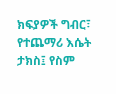ክፍያዎች ግብር፣ የተጨማሪ እሴት ታክስ፤ የስም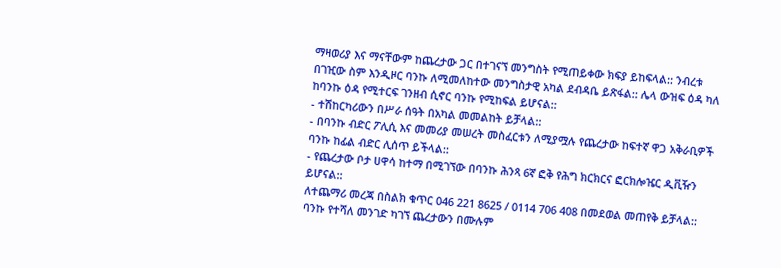ማዛወሪያ እና ማናቸውም ከጨረታው ጋር በተገናኘ መንግስት የሚጠይቀው ክፍያ ይከፍላል:: ንብረቱ በገዢው ስም እንዲዞር ባንኩ ለሚመለከተው መንግስታዊ አካል ደብዳቤ ይጽፋል:: ሌላ ውዝፍ ዕዳ ካለ ከባንኩ ዕዳ የሚተርፍ ገንዘብ ሲኖር ባንኩ የሚከፍል ይሆናል::
- ተሽከርካሪውን በሥራ ሰዓት በአካል መመልከት ይቻላል::
- በባንኩ ብድር ፖሊሲ እና መመሪያ መሠረት መስፈርቱን ለሚያሟሉ የጨረታው ከፍተኛ ዋጋ አቅራቢዎች ባንኩ ከፊል ብድር ሊሰጥ ይችላል::
- የጨረታው ቦታ ሀዋሳ ከተማ በሚገኘው በባንኩ ሕንጻ 6ኛ ፎቅ የሕግ ክርክርና ፎርክሎዤር ዲቪዥን ይሆናል::
ለተጨማሪ መረጃ በስልክ ቁጥር 046 221 8625 / 0114 706 408 በመደወል መጠየቅ ይቻላል::
ባንኩ የተሻለ መንገድ ካገኘ ጨረታውን በሙሉም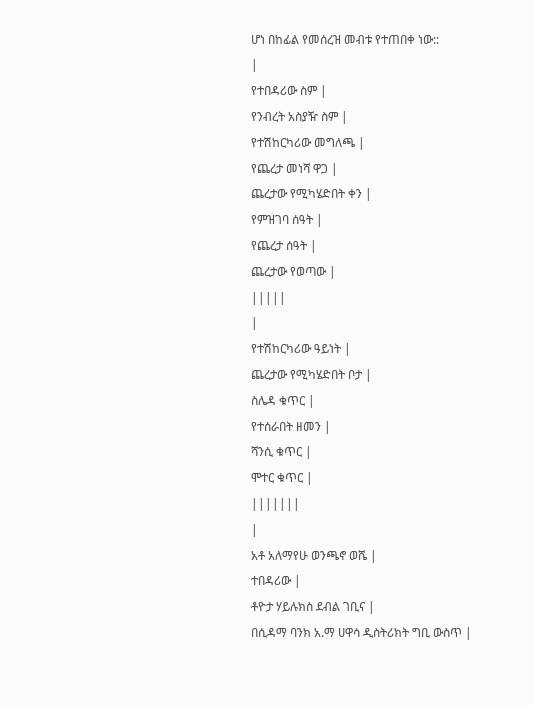ሆነ በከፊል የመሰረዝ መብቱ የተጠበቀ ነው::
|
የተበዳሪው ስም |
የንብረት አስያዥ ስም |
የተሽከርካሪው መግለጫ |
የጨረታ መነሻ ዋጋ |
ጨረታው የሚካሄድበት ቀን |
የምዝገባ ሰዓት |
የጨረታ ሰዓት |
ጨረታው የወጣው |
|||||
|
የተሽከርካሪው ዓይነት |
ጨረታው የሚካሄድበት ቦታ |
ስሌዳ ቁጥር |
የተሰራበት ዘመን |
ሻንሲ ቁጥር |
ሞተር ቁጥር |
|||||||
|
አቶ አለማየሁ ወንጫኖ ወሼ |
ተበዳሪው |
ቶዮታ ሃይሉክስ ደብል ገቢና |
በሲዳማ ባንክ አ.ማ ሀዋሳ ዲስትሪክት ግቢ ውስጥ |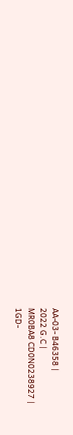AA-03- B46358 |
2022 G.C |
MR0BA8 CD0N0238927 |
1GD-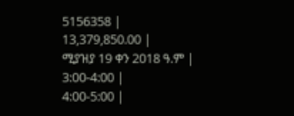5156358 |
13,379,850.00 |
ሚያዝያ 19 ቀን 2018 ዓ.ም |
3:00-4:00 |
4:00-5:00 |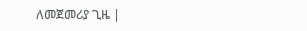ለመጀመሪያ ጊዜ |